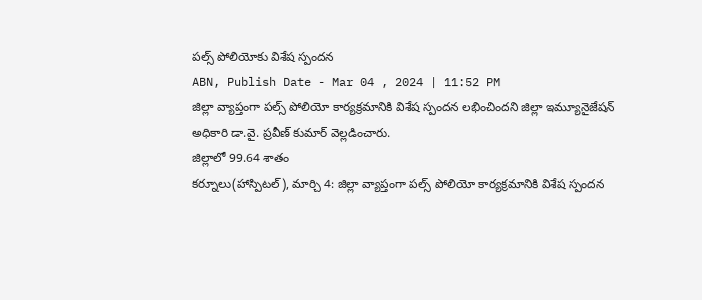పల్స్ పోలియోకు విశేష స్పందన
ABN, Publish Date - Mar 04 , 2024 | 11:52 PM
జిల్లా వ్యాప్తంగా పల్స్ పోలియో కార్యక్రమానికి విశేష స్పందన లభించిందని జిల్లా ఇమ్యూనైజేషన్ అధికారి డా.వై. ప్రవీణ్ కుమార్ వెల్లడించారు.
జిల్లాలో 99.64 శాతం
కర్నూలు(హాస్పిటల్), మార్చి 4: జిల్లా వ్యాప్తంగా పల్స్ పోలియో కార్యక్రమానికి విశేష స్పందన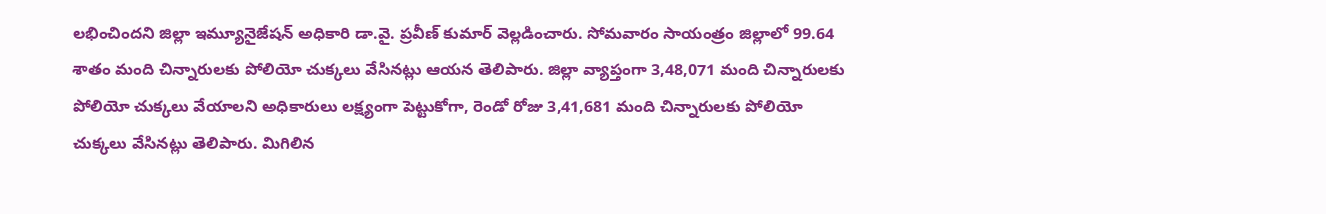లభించిందని జిల్లా ఇమ్యూనైజేషన్ అధికారి డా.వై. ప్రవీణ్ కుమార్ వెల్లడించారు. సోమవారం సాయంత్రం జిల్లాలో 99.64 శాతం మంది చిన్నారులకు పోలియో చుక్కలు వేసినట్లు ఆయన తెలిపారు. జిల్లా వ్యాప్తంగా 3,48,071 మంది చిన్నారులకు పోలియో చుక్కలు వేయాలని అధికారులు లక్ష్యంగా పెట్టుకోగా, రెండో రోజు 3,41,681 మంది చిన్నారులకు పోలియో చుక్కలు వేసినట్లు తెలిపారు. మిగిలిన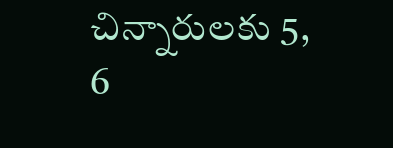చిన్నారులకు 5, 6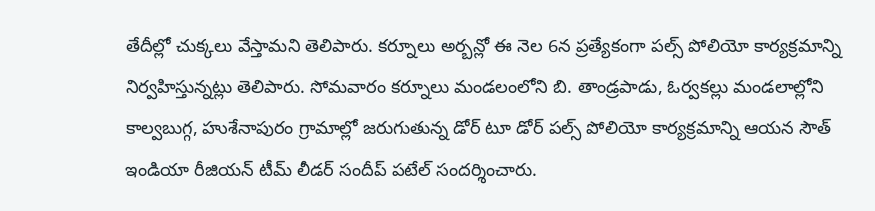తేదీల్లో చుక్కలు వేస్తామని తెలిపారు. కర్నూలు అర్బన్లో ఈ నెల 6న ప్రత్యేకంగా పల్స్ పోలియో కార్యక్రమాన్ని నిర్వహిస్తున్నట్లు తెలిపారు. సోమవారం కర్నూలు మండలంలోని బి. తాండ్రపాడు, ఓర్వకల్లు మండలాల్లోని కాల్వబుగ్గ, హుశేనాపురం గ్రామాల్లో జరుగుతున్న డోర్ టూ డోర్ పల్స్ పోలియో కార్యక్రమాన్ని ఆయన సౌత్ ఇండియా రీజియన్ టీమ్ లీడర్ సందీప్ పటేల్ సందర్శించారు.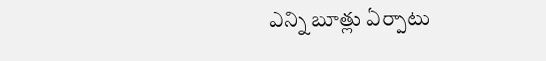ఎన్ని బూత్లు ఏర్పాటు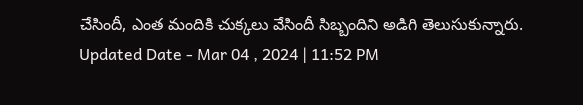చేసిందీ, ఎంత మందికి చుక్కలు వేసిందీ సిబ్బందిని అడిగి తెలుసుకున్నారు.
Updated Date - Mar 04 , 2024 | 11:52 PM